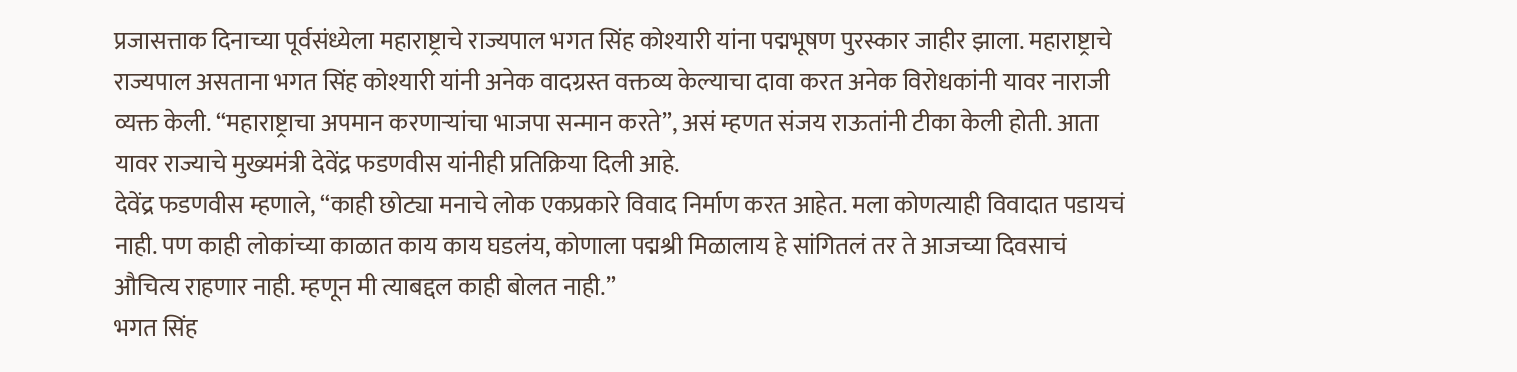प्रजासत्ताक दिनाच्या पूर्वसंध्येला महाराष्ट्राचे राज्यपाल भगत सिंह कोश्यारी यांना पद्मभूषण पुरस्कार जाहीर झाला. महाराष्ट्राचे राज्यपाल असताना भगत सिंह कोश्यारी यांनी अनेक वादग्रस्त वक्तव्य केल्याचा दावा करत अनेक विरोधकांनी यावर नाराजी व्यक्त केली. “महाराष्ट्राचा अपमान करणाऱ्यांचा भाजपा सन्मान करते”, असं म्हणत संजय राऊतांनी टीका केली होती. आता यावर राज्याचे मुख्यमंत्री देवेंद्र फडणवीस यांनीही प्रतिक्रिया दिली आहे.
देवेंद्र फडणवीस म्हणाले, “काही छोट्या मनाचे लोक एकप्रकारे विवाद निर्माण करत आहेत. मला कोणत्याही विवादात पडायचं नाही. पण काही लोकांच्या काळात काय काय घडलंय, कोणाला पद्मश्री मिळालाय हे सांगितलं तर ते आजच्या दिवसाचं औचित्य राहणार नाही. म्हणून मी त्याबद्दल काही बोलत नाही.”
भगत सिंह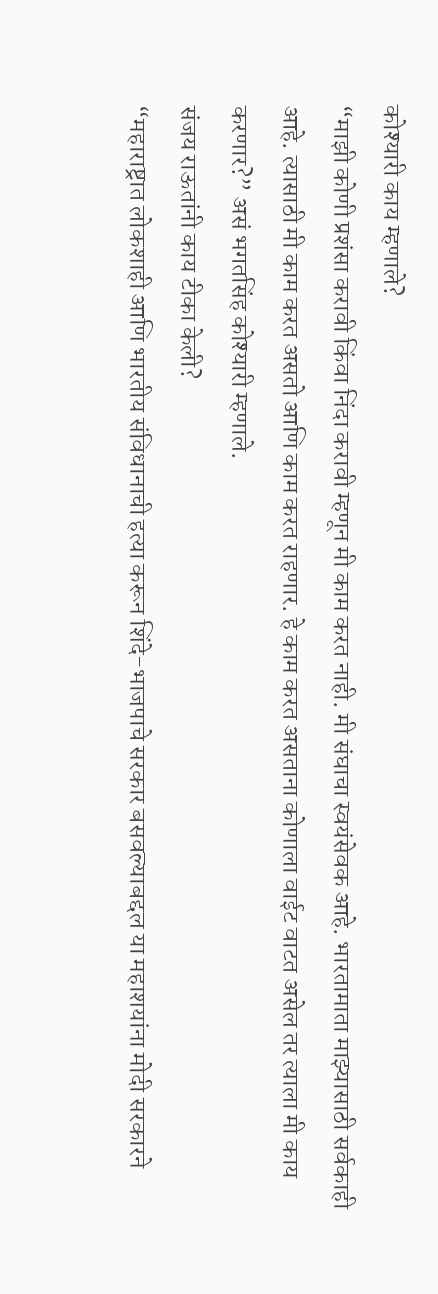कोश्यारी काय म्हणाले?
“माझी कोणी प्रशंसा करावी किंवा निंदा करावी म्हणून मी काम करत नाही. मी संघाचा स्वयंसेवक आहे. भारतामाता माझ्यासाठी सर्वकाही आहे. त्यासाठी मी काम करत असतो आणि काम करत राहणार. हे काम करत असताना कोणाला वाईट वाटत असेल तर त्याला मी काय करणार?” असं भगतसिंह कोश्यारी म्हणाले.
संजय राऊतांनी काय टीका केली?
“महाराष्ट्रात लोकशाही आणि भारतीय संविधानाची हत्या करून शिंदे-भाजपाचे सरकार बसवल्याबद्दल या महाशयांना मोदी सरकारने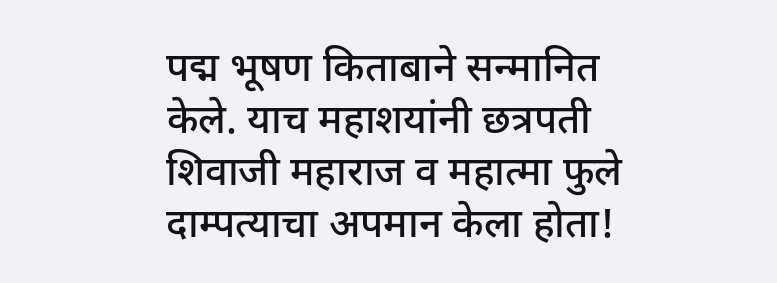पद्म भूषण किताबाने सन्मानित केले. याच महाशयांनी छत्रपती शिवाजी महाराज व महात्मा फुले दाम्पत्याचा अपमान केला होता!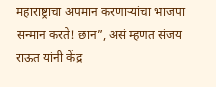महाराष्ट्राचा अपमान करणाऱ्यांचा भाजपा सन्मान करते! छान”, असं म्हणत संजय राऊत यांनी केंद्र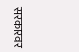सरकारवर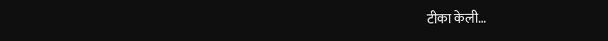टीका केली…